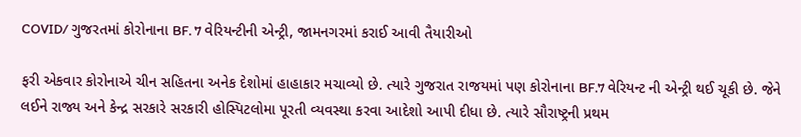COVID/ ગુજરતમાં કોરોનાના BF. 7 વેરિયન્ટીની એન્ટ્રી, જામનગરમાં કરાઈ આવી તૈયારીઓ

ફરી એકવાર કોરોનાએ ચીન સહિતના અનેક દેશોમાં હાહાકાર મચાવ્યો છે. ત્યારે ગુજરાત રાજયમાં પણ કોરોનાના BF.7 વેરિયન્ટ ની એન્ટ્રી થઈ ચૂકી છે. જેને લઈને રાજ્ય અને કેન્દ્ર સરકારે સરકારી હોસ્પિટલોમા પૂરતી વ્યવસ્થા કરવા આદેશો આપી દીધા છે. ત્યારે સૌરાષ્ટ્રની પ્રથમ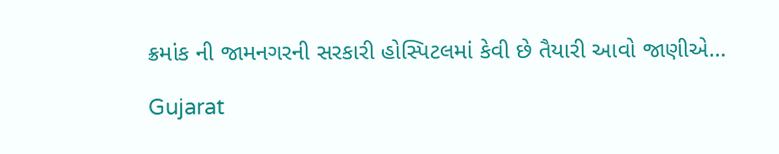ક્રમાંક ની જામનગરની સરકારી હોસ્પિટલમાં કેવી છે તૈયારી આવો જાણીએ…

Gujarat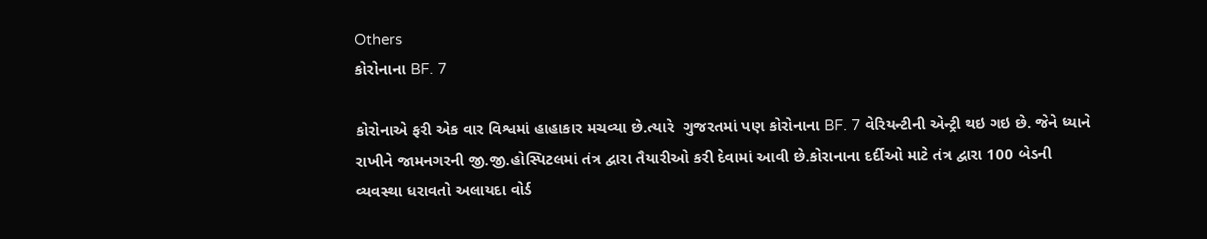Others
કોરોનાના BF. 7

કોરોનાએ ફરી એક વાર વિશ્વમાં હાહાકાર મચવ્યા છે.ત્યારે  ગુજરતમાં પણ કોરોનાના BF. 7 વેરિયન્ટીની એન્ટ્રી થઇ ગઇ છે. જેને ધ્યાને રાખીને જામનગરની જી.જી.હોસ્પિટલમાં તંત્ર દ્વારા તૈયારીઓ કરી દેવામાં આવી છે.કોરાનાના દર્દીઓ માટે તંત્ર દ્વારા 100 બેડની વ્યવસ્થા ધરાવતો અલાયદા વોર્ડ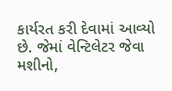કાર્યરત કરી દેવામાં આવ્યો છે. જેમાં વેન્ટિલેટર જેવા મશીનો,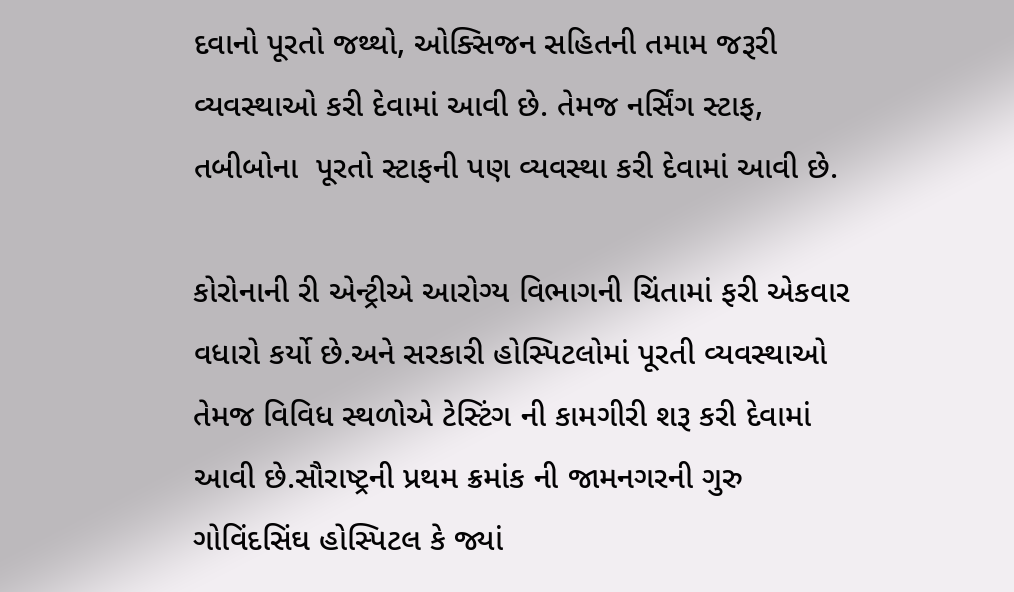દવાનો પૂરતો જથ્થો, ઓક્સિજન સહિતની તમામ જરૂરી વ્યવસ્થાઓ કરી દેવામાં આવી છે. તેમજ નર્સિંગ સ્ટાફ, તબીબોના  પૂરતો સ્ટાફની પણ વ્યવસ્થા કરી દેવામાં આવી છે.

કોરોનાની રી એન્ટ્રીએ આરોગ્ય વિભાગની ચિંતામાં ફરી એકવાર વધારો કર્યો છે.અને સરકારી હોસ્પિટલોમાં પૂરતી વ્યવસ્થાઓ તેમજ વિવિધ સ્થળોએ ટેસ્ટિંગ ની કામગીરી શરૂ કરી દેવામાં આવી છે.સૌરાષ્ટ્રની પ્રથમ ક્રમાંક ની જામનગરની ગુરુ ગોવિંદસિંઘ હોસ્પિટલ કે જ્યાં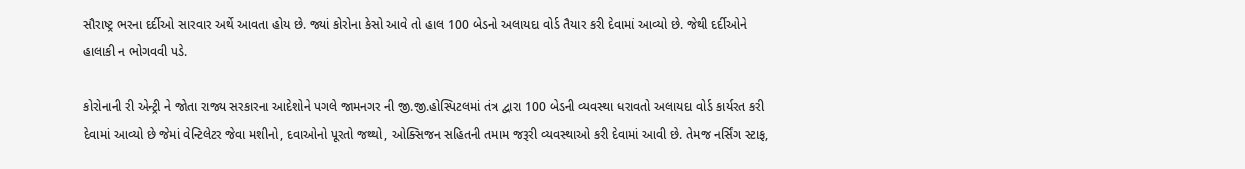સૌરાષ્ટ્ર ભરના દર્દીઓ સારવાર અર્થે આવતા હોય છે. જ્યાં કોરોના કેસો આવે તો હાલ 100 બેડનો અલાયદા વોર્ડ તૈયાર કરી દેવામાં આવ્યો છે. જેથી દર્દીઓને હાલાકી ન ભોગવવી પડે.

કોરોનાની રી એન્ટ્રી ને જોતા રાજ્ય સરકારના આદેશોને પગલે જામનગર ની જી.જી.હોસ્પિટલમાં તંત્ર દ્વારા 100 બેડની વ્યવસ્થા ધરાવતો અલાયદા વોર્ડ કાર્યરત કરી દેવામાં આવ્યો છે જેમાં વેન્ટિલેટર જેવા મશીનો, દવાઓનો પૂરતો જથ્થો, ઓક્સિજન સહિતની તમામ જરૂરી વ્યવસ્થાઓ કરી દેવામાં આવી છે. તેમજ નર્સિંગ સ્ટાફ,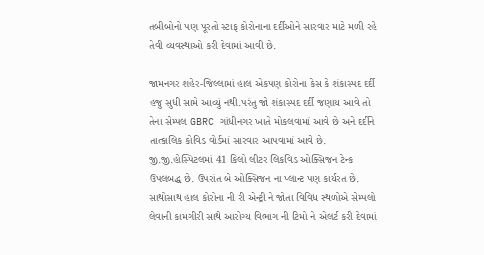તબીબોનો પણ પૂરતો સ્ટાફ કોરોનાના દર્દીઓને સારવાર માટે મળી રહે તેવી વ્યવસ્થાઓ કરી દેવામાં આવી છે.

જામનગર શહેર-જિલ્લામાં હાલ એકપણ કોરોના કેસ કે શંકાસ્પદ દર્દી હજુ સુધી સામે આવ્યું નથી.પરંતુ જો શંકાસ્પદ દર્દી જણાય આવે તો તેના સેમ્પલ GBRC ગાંધીનગર ખાતે મોકલવામાં આવે છે અને દર્દીને તાત્કાલિક કોવિડ વોર્ડમાં સારવાર આપવામાં આવે છે. જી.જી.હોસ્પિટલમાં 41 કિલો લીટર લિકવિડ ઓક્સિજન ટેન્ક ઉપલબદ્ધ છે. ઉપરાંત બે ઓક્સિજન ના પ્લાન્ટ પણ કાર્યરત છે. સાથોસાથ હાલ કોરોના ની રી એન્ટ્રી ને જોતા વિવિધ સ્થળોએ સેમ્પલો લેવાની કામગીરી સાથે આરોગ્ય વિભાગ ની ટિમો ને એલર્ટ કરી દેવામાં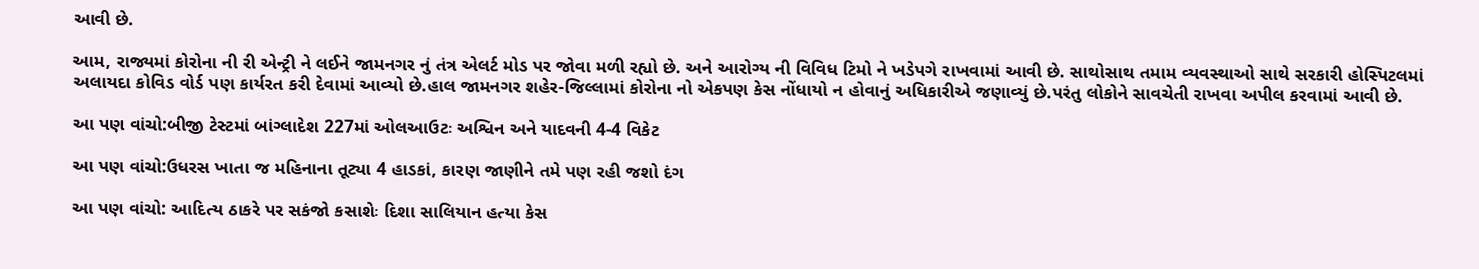આવી છે.

આમ, રાજ્યમાં કોરોના ની રી એન્ટ્રી ને લઈને જામનગર નું તંત્ર એલર્ટ મોડ પર જોવા મળી રહ્યો છે. અને આરોગ્ય ની વિવિધ ટિમો ને ખડેપગે રાખવામાં આવી છે. સાથોસાથ તમામ વ્યવસ્થાઓ સાથે સરકારી હોસ્પિટલમાં અલાયદા કોવિડ વોર્ડ પણ કાર્યરત કરી દેવામાં આવ્યો છે.હાલ જામનગર શહેર-જિલ્લામાં કોરોના નો એકપણ કેસ નોંધાયો ન હોવાનું અધિકારીએ જણાવ્યું છે.પરંતુ લોકોને સાવચેતી રાખવા અપીલ કરવામાં આવી છે.

આ પણ વાંચો:બીજી ટેસ્ટમાં બાંગ્લાદેશ 227માં ઓલઆઉટઃ અશ્વિન અને યાદવની 4-4 વિકેટ

આ પણ વાંચો:ઉધરસ ખાતા જ મહિનાના તૂટ્યા 4 હાડકાં, કારણ જાણીને તમે પણ રહી જશો દંગ

આ પણ વાંચો: આદિત્ય ઠાકરે પર સકંજો કસાશેઃ દિશા સાલિયાન હત્યા કેસ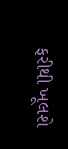ફરીથી ખૂલશે